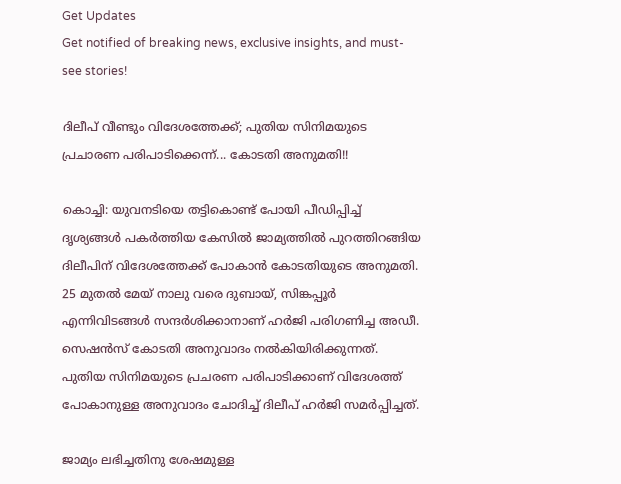Get Updates
Get notified of breaking news, exclusive insights, and must-see stories!

ദിലീപ് വീണ്ടും വിദേശത്തേക്ക്; പുതിയ സിനിമയുടെ പ്രചാരണ പരിപാടിക്കെന്ന്... കോടതി അനുമതി!!

കൊച്ചി: യുവനടിയെ തട്ടികൊണ്ട് പോയി പീഡിപ്പിച്ച് ദൃശ്യങ്ങൾ പകർത്തിയ കേസിൽ ജാമ്യത്തിൽ പുറത്തിറങ്ങിയ ദിലീപിന് വിദേശത്തേക്ക് പോകാൻ കോടതിയുടെ അനുമതി. 25 മുതല്‍ മേയ് നാലു വരെ ദുബായ്, സിങ്കപ്പൂര്‍ എന്നിവിടങ്ങള്‍ സന്ദര്‍ശിക്കാനാണ് ഹര്‍ജി പരിഗണിച്ച അഡീ. സെഷന്‍സ് കോടതി അനുവാദം നല്‍കിയിരിക്കുന്നത്. പുതിയ സിനിമയുടെ പ്രചരണ പരിപാടിക്കാണ് വിദേശത്ത് പോകാനുള്ള അനുവാദം ചോദിച്ച് ദിലീപ് ഹർജി സമർപ്പിച്ചത്.

ജാമ്യം ലഭിച്ചതിനു ശേഷമുള്ള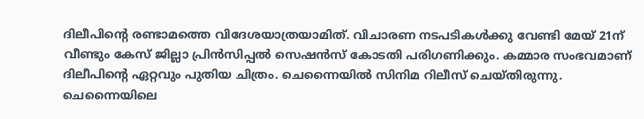ദിലീപിന്റെ രണ്ടാമത്തെ വിദേശയാത്രയാമിത്. വിചാരണ നടപടികള്‍ക്കു വേണ്ടി മേയ് 21ന് വീണ്ടും കേസ് ജില്ലാ പ്രിൻസിപ്പൽ സെഷൻസ് കോടതി പരിഗണിക്കും. കമ്മാര സംഭവമാണ് ദിലീപിന്റെ ഏറ്റവും പുതിയ ചിത്രം. ചെന്നൈയില്‍ സിനിമ റിലീസ് ചെയ്തിരുന്നു. ചെന്നൈയിലെ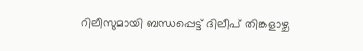റിലീസുമായി ബന്ധപ്പെട്ട് ദിലീപ് തിങ്കളാഴ്ച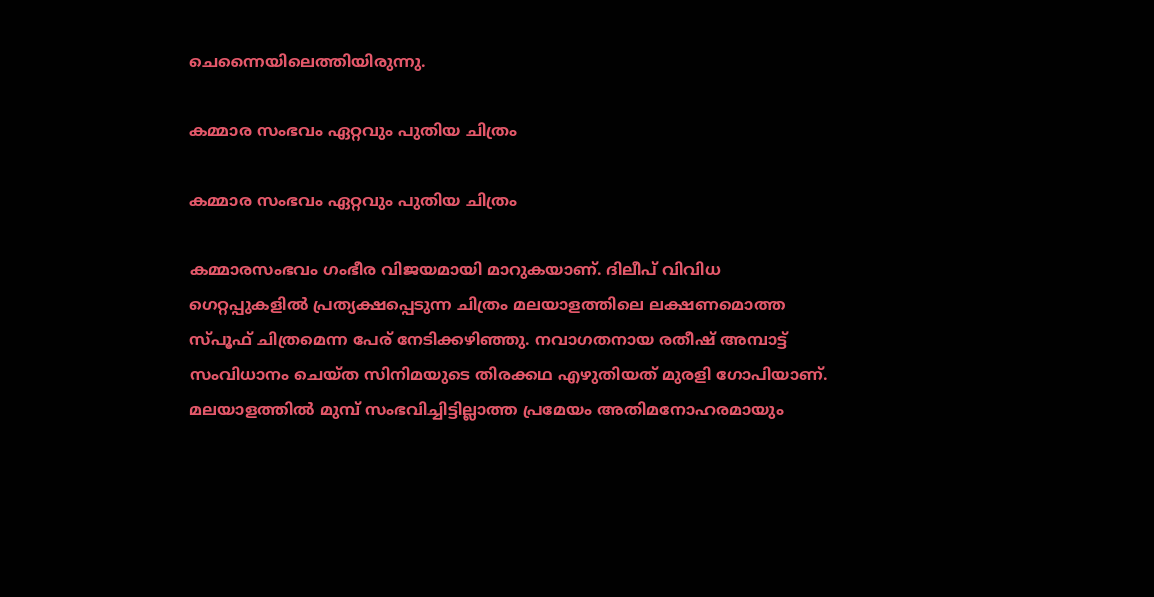ചെന്നൈയിലെത്തിയിരുന്നു.

കമ്മാര സംഭവം ഏറ്റവും പുതിയ ചിത്രം

കമ്മാര സംഭവം ഏറ്റവും പുതിയ ചിത്രം

കമ്മാരസംഭവം ഗംഭീര വിജയമായി മാറുകയാണ്. ദിലീപ് വിവിധ ഗെറ്റപ്പുകളില്‍ പ്രത്യക്ഷപ്പെടുന്ന ചിത്രം മലയാളത്തിലെ ലക്ഷണമൊത്ത സ്പൂഫ് ചിത്രമെന്ന പേര് നേടിക്കഴിഞ്ഞു. നവാഗതനായ രതീഷ് അമ്പാട്ട് സംവിധാനം ചെയ്ത സിനിമയുടെ തിരക്കഥ എഴുതിയത് മുരളി ഗോപിയാണ്. മലയാളത്തില്‍ മുമ്പ് സംഭവിച്ചിട്ടില്ലാത്ത പ്രമേയം അതിമനോഹരമായും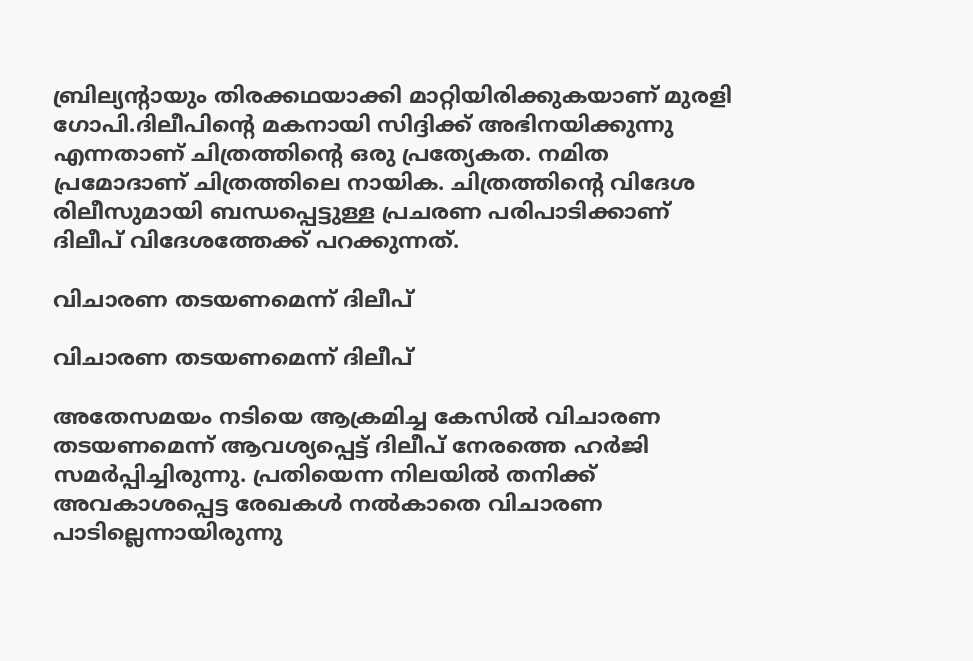ബ്രില്യന്‍റായും തിരക്കഥയാക്കി മാറ്റിയിരിക്കുകയാണ് മുരളി ഗോപി.ദിലീപിന്റെ മകനായി സിദ്ദിക്ക് അഭിനയിക്കുന്നു എന്നതാണ് ചിത്രത്തിന്‍റെ ഒരു പ്രത്യേകത. നമിത പ്രമോദാണ് ചിത്രത്തിലെ നായിക. ചിത്രത്തിന്റെ വിദേശ രിലീസുമായി ബന്ധപ്പെട്ടുള്ള പ്രചരണ പരിപാടിക്കാണ് ദിലീപ് വിദേശത്തേക്ക് പറക്കുന്നത്.

വിചാരണ തടയണമെന്ന് ദിലീപ്

വിചാരണ തടയണമെന്ന് ദിലീപ്

അതേസമയം നടിയെ ആക്രമിച്ച കേസിൽ വിചാരണ തടയണമെന്ന് ആവശ്യപ്പെട്ട് ദിലീപ് നേരത്തെ ഹർജി സമർപ്പിച്ചിരുന്നു. പ്രതിയെന്ന നിലയില്‍ തനിക്ക് അവകാശപ്പെട്ട രേഖകള്‍ നല്‍കാതെ വിചാരണ പാടില്ലെന്നായിരുന്നു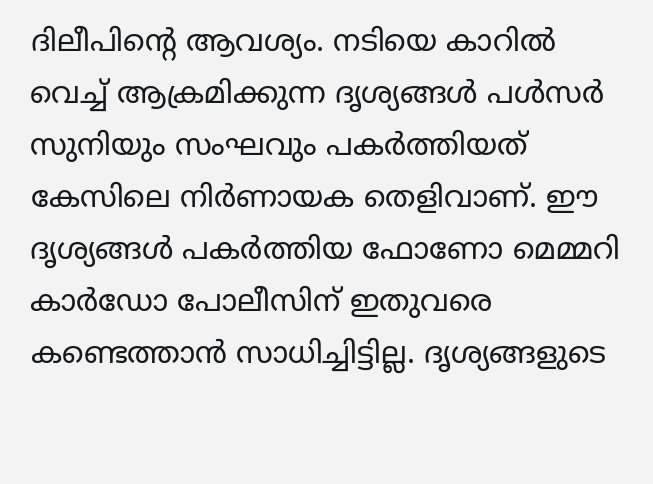ദിലീപിന്റെ ആവശ്യം. നടിയെ കാറില്‍ വെച്ച് ആക്രമിക്കുന്ന ദൃശ്യങ്ങള്‍ പള്‍സര്‍ സുനിയും സംഘവും പകര്‍ത്തിയത് കേസിലെ നിര്‍ണായക തെളിവാണ്. ഈ ദൃശ്യങ്ങള്‍ പകര്‍ത്തിയ ഫോണോ മെമ്മറി കാര്‍ഡോ പോലീസിന് ഇതുവരെ കണ്ടെത്താന്‍ സാധിച്ചിട്ടില്ല. ദൃശ്യങ്ങളുടെ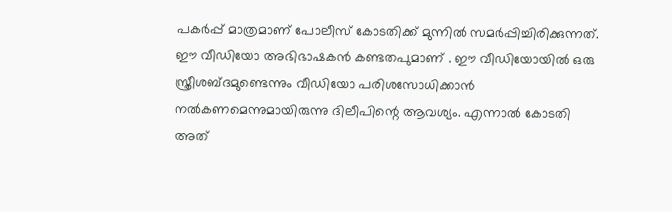പകര്‍പ്പ് മാത്രമാണ് പോലീസ് കോടതിക്ക് മുന്നില്‍ സമര്‍പ്പിച്ചിരിക്കുന്നത്. ഈ വീഡിയോ അഭിഭാഷകൻ കണ്ടതപുമാണ് . ഈ വീഡിയോയിൽ ഒരു സ്ത്രീശബ്ദമുണ്ടെന്നും വീഡിയോ പരിശസോധിക്കാൻ നൽകണമെന്നുമായിരുന്നു ദിലീപിന്റെ ആവശ്യം. എന്നാൽ കോടതി അത്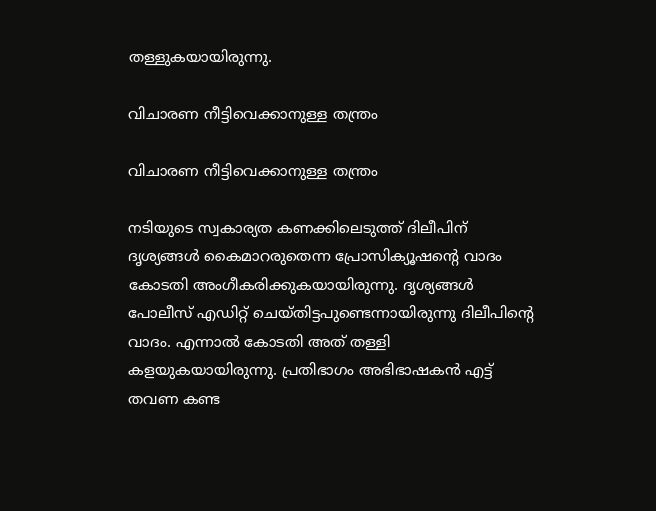തള്ളുകയായിരുന്നു.

വിചാരണ നീട്ടിവെക്കാനുള്ള തന്ത്രം

വിചാരണ നീട്ടിവെക്കാനുള്ള തന്ത്രം

നടിയുടെ സ്വകാര്യത കണക്കിലെടുത്ത് ദിലീപിന് ദൃശ്യങ്ങൾ കൈമാറരുതെന്ന പ്രോസിക്യൂഷന്റെ വാദം കോടതി അംഗീകരിക്കുകയായിരുന്നു. ദൃശ്യങ്ങൾ പോലീസ് എഡിറ്റ് ചെയ്തിട്ടപുണ്ടെന്നായിരുന്നു ദിലീപിന്റെ വാദം. എന്നാൽ കോടതി അത് തള്ളി കളയുകയായിരുന്നു. പ്രതിഭാഗം അഭിഭാഷകൻ എട്ട് തവണ കണ്ട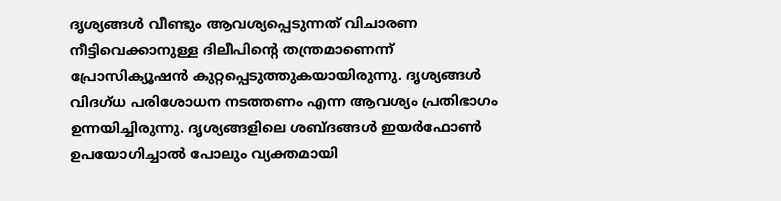ദൃശ്യങ്ങൾ വീണ്ടും ആവശ്യപ്പെടുന്നത് വിചാരണ നീട്ടിവെക്കാനുള്ള ദിലീപിന്റെ തന്ത്രമാണെന്ന് പ്രോസിക്യൂഷൻ കുറ്റപ്പെടുത്തുകയായിരുന്നു. ദൃശ്യങ്ങള്‍ വിദഗ്ധ പരിശോധന നടത്തണം എന്ന ആവശ്യം പ്രതിഭാഗം ഉന്നയിച്ചിരുന്നു. ദൃശ്യങ്ങളിലെ ശബ്ദങ്ങള്‍ ഇയര്‍ഫോണ്‍ ഉപയോഗിച്ചാല്‍ പോലും വ്യക്തമായി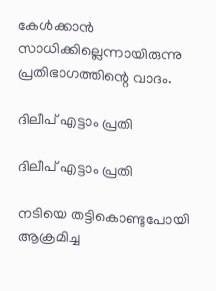കേള്‍ക്കാന്‍ സാധിക്കില്ലെന്നായിരുന്നു പ്രതിഭാഗത്തിന്റെ വാദം.

ദിലീപ് എട്ടാം പ്രതി

ദിലീപ് എട്ടാം പ്രതി

നടിയെ തട്ടികൊണ്ടുപോയി ആക്രമിച്ച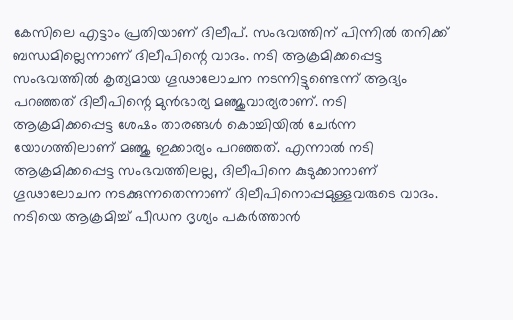കേസിലെ എട്ടാം പ്രതിയാണ് ദിലീപ്. സംഭവത്തിന് പിന്നിൽ തനിക്ക് ബന്ധമില്ലെന്നാണ് ദിലീപിന്റെ വാദം. നടി ആക്രമിക്കപ്പെട്ട സംഭവത്തില്‍ കൃത്യമായ ഗൂഢാലോചന നടന്നിട്ടുണ്ടെന്ന് ആദ്യം പറഞ്ഞത് ദിലീപിന്റെ മുന്‍ഭാര്യ മഞ്ജുവാര്യരാണ്. നടി ആക്രമിക്കപ്പെട്ട ശേഷം താരങ്ങള്‍ കൊച്ചിയില്‍ ചേര്‍ന്ന യോഗത്തിലാണ് മഞ്ജു ഇക്കാര്യം പറഞ്ഞത്. എന്നാല്‍ നടി ആക്രമിക്കപ്പെട്ട സംഭവത്തിലല്ല, ദിലീപിനെ കുടുക്കാനാണ് ഗൂഢാലോചന നടക്കുന്നതെന്നാണ് ദിലീപിനൊപ്പമുള്ളവരുടെ വാദം. നടിയെ ആക്രമിച്ച് പീഡന ദൃശ്യം പകര്‍ത്താന്‍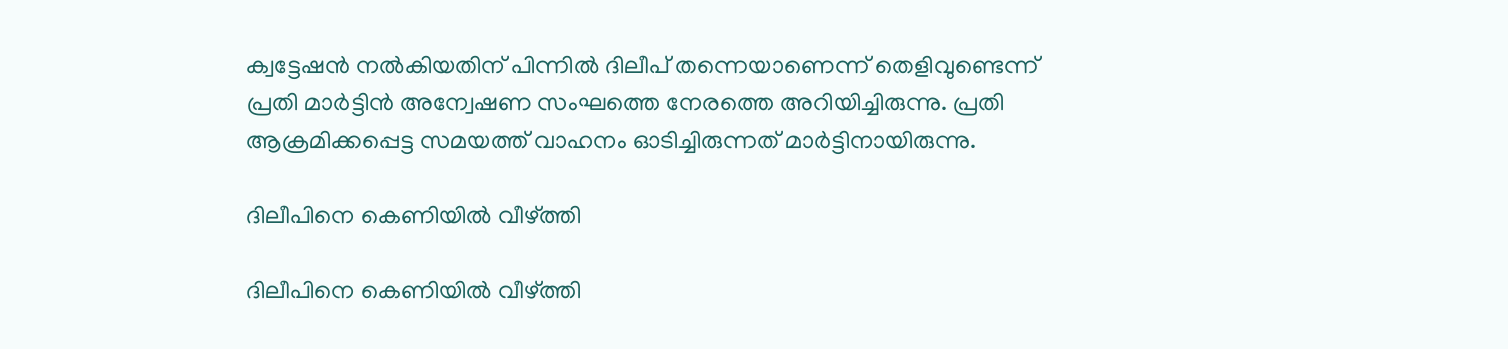ക്വട്ടേഷന്‍ നല്‍കിയതിന് പിന്നില്‍ ദിലീപ് തന്നെയാണെന്ന് തെളിവുണ്ടെന്ന് പ്രതി മാർട്ടിൻ അന്വേഷണ സംഘത്തെ നേരത്തെ അറിയിച്ചിരുന്നു. പ്രതി ആക്രമിക്കപ്പെട്ട സമയത്ത് വാഹനം ഓടിച്ചിരുന്നത് മാർട്ടിനായിരുന്നു.

ദിലീപിനെ കെണിയിൽ വീഴ്ത്തി

ദിലീപിനെ കെണിയിൽ വീഴ്ത്തി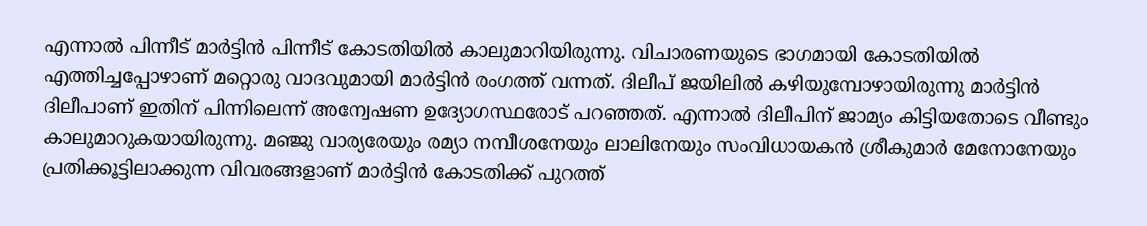എന്നാൽ പിന്നീട് മാർട്ടിൻ പിന്നീട് കോടതിയിൽ കാലുമാറിയിരുന്നു. വിചാരണയുടെ ഭാഗമായി കോടതിയില്‍ എത്തിച്ചപ്പോഴാണ് മറ്റൊരു വാദവുമായി മാർട്ടിൻ രംഗത്ത് വന്നത്. ദിലീപ് ജയിലിൽ കഴിയുമ്പോഴായിരുന്നു മാർട്ടിൻ ദിലീപാണ് ഇതിന് പിന്നിലെന്ന് അന്വേഷണ ഉദ്യോഗസ്ഥരോട് പറഞ്ഞത്. എന്നാൽ ദിലീപിന് ജാമ്യം കിട്ടിയതോടെ വീണ്ടും കാലുമാറുകയായിരുന്നു. മഞ്ജു വാര്യരേയും രമ്യാ നമ്പീശനേയും ലാലിനേയും സംവിധായകന്‍ ശ്രീകുമാര്‍ മേനോനേയും പ്രതിക്കൂട്ടിലാക്കുന്ന വിവരങ്ങളാണ് മാര്‍ട്ടിന്‍ കോടതിക്ക് പുറത്ത്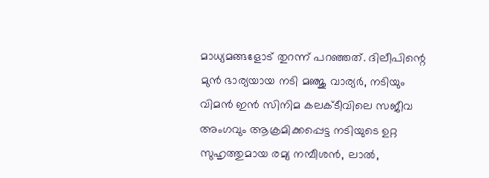മാധ്യമങ്ങളോട് തുറന്ന് പറഞ്ഞത്. ദിലീപിന്റെ മുന്‍ ഭാര്യയായ നടി മഞ്ജു വാര്യര്‍, നടിയും വിമന്‍ ഇന്‍ സിനിമ കലക്ടീവിലെ സജീവ അംഗവും ആക്രമിക്കപ്പെട്ട നടിയുടെ ഉറ്റ സുഹൃത്തുമായ രമ്യ നമ്പീശന്‍, ലാല്‍,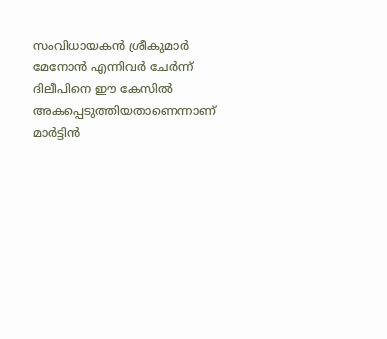സംവിധായകന്‍ ശ്രീകുമാര്‍ മേനോന്‍ എന്നിവര്‍ ചേര്‍ന്ന് ദിലീപിനെ ഈ കേസില്‍ അകപ്പെടുത്തിയതാണെന്നാണ് മാർട്ടിൻ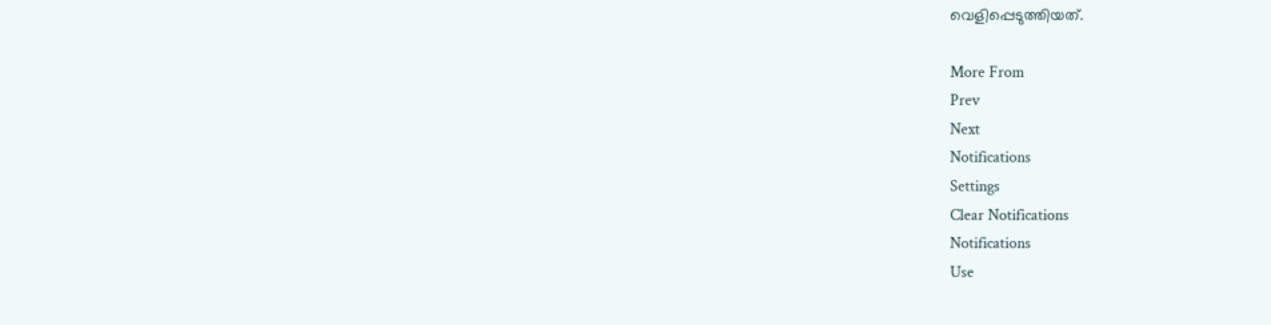വെളിപ്പെടുത്തിയത്.

More From
Prev
Next
Notifications
Settings
Clear Notifications
Notifications
Use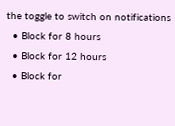the toggle to switch on notifications
  • Block for 8 hours
  • Block for 12 hours
  • Block for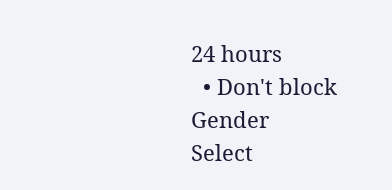24 hours
  • Don't block
Gender
Select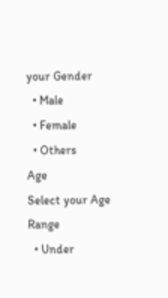your Gender
  • Male
  • Female
  • Others
Age
Select your Age Range
  • Under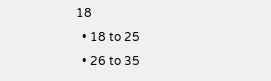18
  • 18 to 25
  • 26 to 35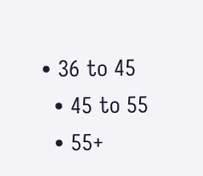• 36 to 45
  • 45 to 55
  • 55+